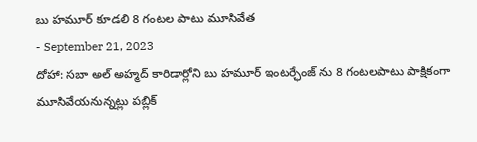బు హమూర్ కూడలి 8 గంటల పాటు మూసివేత
- September 21, 2023
దోహా: సబా అల్ అహ్మద్ కారిడార్లోని బు హమూర్ ఇంటర్ఛేంజ్ ను 8 గంటలపాటు పాక్షికంగా మూసివేయనున్నట్లు పబ్లిక్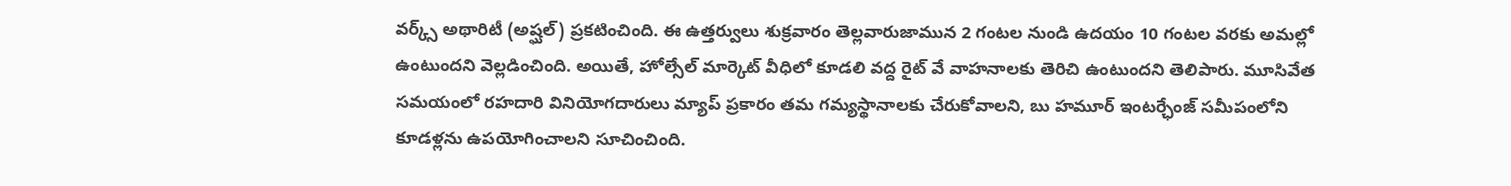వర్క్స్ అథారిటీ (అష్ఘల్) ప్రకటించింది. ఈ ఉత్తర్వులు శుక్రవారం తెల్లవారుజామున 2 గంటల నుండి ఉదయం 10 గంటల వరకు అమల్లో ఉంటుందని వెల్లడించింది. అయితే, హోల్సేల్ మార్కెట్ వీధిలో కూడలి వద్ద రైట్ వే వాహనాలకు తెరిచి ఉంటుందని తెలిపారు. మూసివేత సమయంలో రహదారి వినియోగదారులు మ్యాప్ ప్రకారం తమ గమ్యస్థానాలకు చేరుకోవాలని, బు హమూర్ ఇంటర్ఛేంజ్ సమీపంలోని కూడళ్లను ఉపయోగించాలని సూచించింది.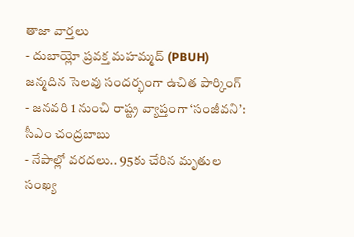తాజా వార్తలు
- దుబాయ్లో ప్రవక్త మహమ్మద్ (PBUH) జన్మదిన సెలవు సందర్భంగా ఉచిత పార్కింగ్
- జనవరి 1 నుంచి రాష్ట్ర వ్యాప్తంగా ‘సంజీవని’: సీఎం చంద్రబాబు
- నేపాల్లో వరదలు.. 95కు చేరిన మృతుల సంఖ్య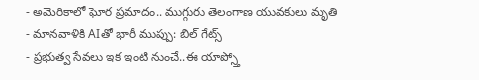- అమెరికాలో ఘోర ప్రమాదం.. ముగ్గురు తెలంగాణ యువకులు మృతి
- మానవాళికి AIతో భారీ ముప్పు: బిల్ గేట్స్
- ప్రభుత్వ సేవలు ఇక ఇంటి నుంచే..ఈ యాప్స్తో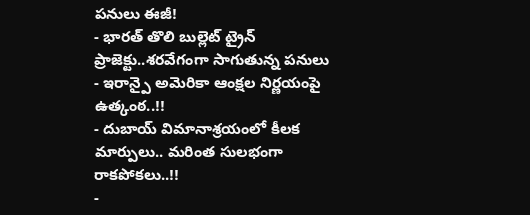పనులు ఈజీ!
- భారత్ తొలి బుల్లెట్ ట్రైన్ ప్రాజెక్టు..శరవేగంగా సాగుతున్న పనులు
- ఇరాన్పై అమెరికా ఆంక్షల నిర్ణయంపై ఉత్కంఠ..!!
- దుబాయ్ విమానాశ్రయంలో కీలక మార్పులు.. మరింత సులభంగా రాకపోకలు..!!
-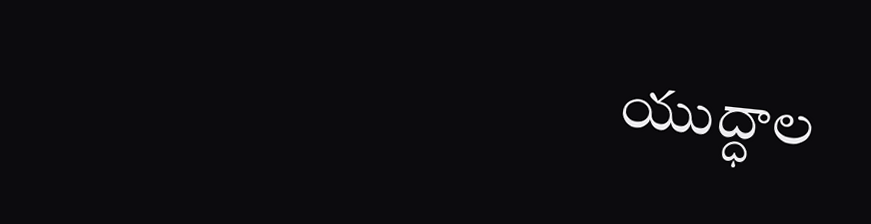యుద్ధాల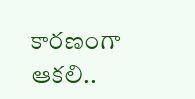కారణంగా ఆకలి..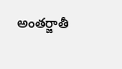అంతర్జాతీ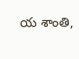య శాంతి,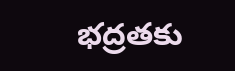భద్రతకు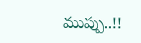ముప్పు..!!